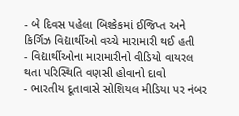- બે દિવસ પહેલા બિશ્કેકમાં ઈજિપ્ત અને કિર્ગિઝ વિદ્યાર્થીઓ વચ્ચે મારામારી થઈ હતી
- વિદ્યાર્થીઓના મારામારીનો વીડિયો વાયરલ થતા પરિસ્થિતિ વણસી હોવાનો દાવો
- ભારતીય દૂતાવાસે સોશિયલ મીડિયા પર નંબર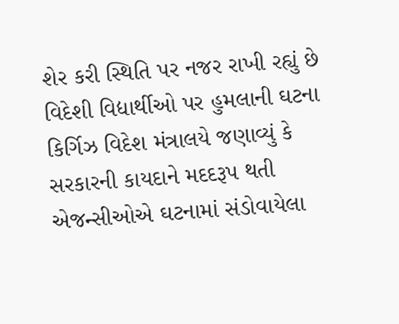શેર કરી સ્થિતિ પર નજર રાખી રહ્યું છે
વિદેશી વિદ્યાર્થીઓ પર હુમલાની ઘટના કિર્ગિઝ વિદેશ મંત્રાલયે જણાવ્યું કે સરકારની કાયદાને મદદરૂપ થતી એજન્સીઓએ ઘટનામાં સંડોવાયેલા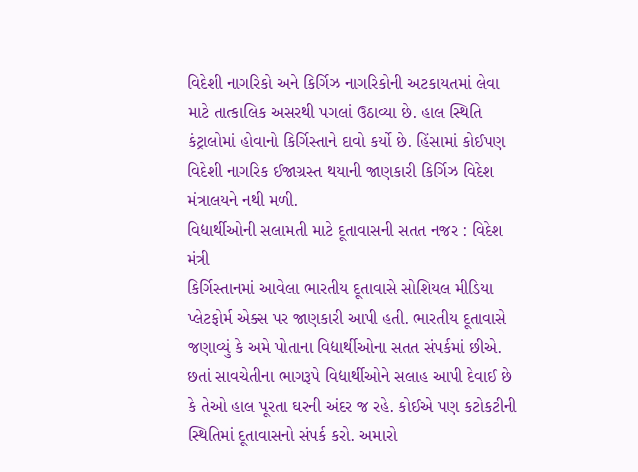વિદેશી નાગરિકો અને કિર્ગિઝ નાગરિકોની અટકાયતમાં લેવા માટે તાત્કાલિક અસરથી પગલાં ઉઠાવ્યા છે. હાલ સ્થિતિ કંટ્રાલોમાં હોવાનો કિર્ગિસ્તાને દાવો કર્યો છે. હિંસામાં કોઈપણ વિદેશી નાગરિક ઈજાગ્રસ્ત થયાની જાણકારી કિર્ગિઝ વિદેશ મંત્રાલયને નથી મળી.
વિદ્યાર્થીઓની સલામતી માટે દૂતાવાસની સતત નજર : વિદેશ મંત્રી
કિર્ગિસ્તાનમાં આવેલા ભારતીય દૂતાવાસે સોશિયલ મીડિયા પ્લેટફોર્મ એક્સ પર જાણકારી આપી હતી. ભારતીય દૂતાવાસે જણાવ્યું કે અમે પોતાના વિદ્યાર્થીઓના સતત સંપર્કમાં છીએ. છતાં સાવચેતીના ભાગરૂપે વિદ્યાર્થીઓને સલાહ આપી દેવાઈ છે કે તેઓ હાલ પૂરતા ઘરની અંદર જ રહે. કોઈએ પણ કટોકટીની સ્થિતિમાં દૂતાવાસનો સંપર્ક કરો. અમારો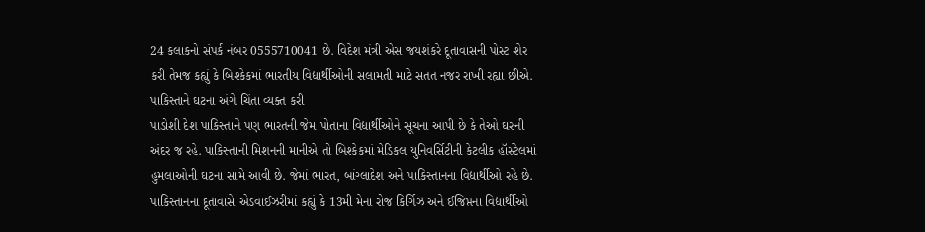24 કલાકનો સંપર્ક નંબર 0555710041 છે. વિદેશ મંત્રી એસ જયશંકરે દૂતાવાસની પોસ્ટ શેર કરી તેમજ કહ્યું કે બિશ્કેકમાં ભારતીય વિદ્યાર્થીઓની સલામતી માટે સતત નજર રાખી રહ્યા છીએ.
પાકિસ્તાને ઘટના અંગે ચિંતા વ્યક્ત કરી
પાડોશી દેશ પાકિસ્તાને પણ ભારતની જેમ પોતાના વિદ્યાર્થીઓને સૂચના આપી છે કે તેઓ ઘરની અંદર જ રહે. પાકિસ્તાની મિશનની માનીએ તો બિશ્કેકમાં મેડિકલ યુનિવર્સિટીની કેટલીક હૉસ્ટેલમાં હુમલાઓની ઘટના સામે આવી છે. જેમાં ભારત, બાંગ્લાદેશ અને પાકિસ્તાનના વિદ્યાર્થીઓ રહે છે. પાકિસ્તાનના દૂતાવાસે એડવાઈઝરીમાં કહ્યું કે 13મી મેના રોજ કિર્ગિઝ અને ઈજિપ્તના વિદ્યાર્થીઓ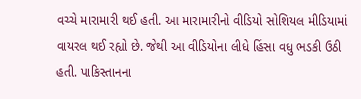વચ્ચે મારામારી થઈ હતી. આ મારામારીનો વીડિયો સોશિયલ મીડિયામાં વાયરલ થઈ રહ્યો છે. જેથી આ વીડિયોના લીધે હિંસા વધુ ભડકી ઉઠી હતી. પાકિસ્તાનના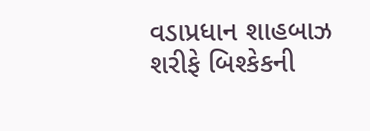વડાપ્રધાન શાહબાઝ શરીફે બિશ્કેકની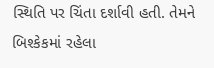સ્થિતિ પર ચિંતા દર્શાવી હતી. તેમને બિશ્કેકમાં રહેલા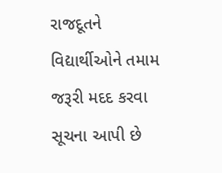રાજદૂતને વિદ્યાર્થીઓને તમામ જરૂરી મદદ કરવા સૂચના આપી છે